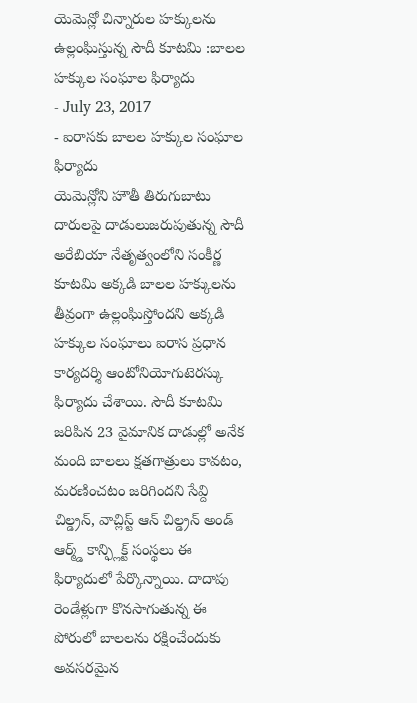యెమెన్లో చిన్నారుల హక్కులను ఉల్లంఘిస్తున్న సౌదీ కూటమి :బాలల హక్కుల సంఘాల ఫిర్యాదు
- July 23, 2017
- ఐరాసకు బాలల హక్కుల సంఘాల ఫిర్యాదు
యెమెన్లోని హౌతీ తిరుగుబాటు దారులపై దాడులుజరుపుతున్న సౌదీ అరేబియా నేతృత్వంలోని సంకీర్ణ కూటమి అక్కడి బాలల హక్కులను తీవ్రంగా ఉల్లంఘిస్తోందని అక్కడి హక్కుల సంఘాలు ఐరాస ప్రధాన కార్యదర్శి ఆంటోనియోగుటెరస్కు ఫిర్యాదు చేశాయి. సౌదీ కూటమి జరిపిన 23 వైమానిక దాడుల్లో అనేక మంది బాలలు క్షతగాత్రులు కావటం, మరణించటం జరిగిందని సేవ్ది చిల్డ్రన్, వాచ్లిస్ట్ ఆన్ చిల్డ్రన్ అండ్ ఆర్మ్డ్ కాన్ఫ్లిక్ట్ సంస్థలు ఈ ఫిర్యాదులో పేర్కొన్నాయి. దాదాపు రెండేళ్లుగా కొనసాగుతున్న ఈ పోరులో బాలలను రక్షించేందుకు అవసరమైన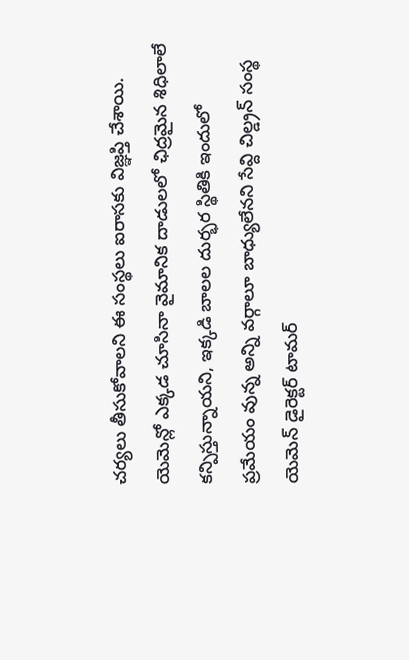చర్యలు తీసుకోవాలని ఈ సంస్థలు ఐరాసకు విజ్ఞప్తి చేశాయి. యెమెన్లో ఎక్కడ చూసినా వైమానిక దాడులలో ఛిద్రమైన శిధిలాలే కన్పిస్తున్నాయని, ఇక్కడి బాలల దుర్భర స్థితికి ఇందులో ప్రమేయం వున్న అన్ని వర్గాలూ బాధ్యులేనని సేవ్ది చిల్డ్రన్ సంస్థ యెమెన్ డైరెక్టర్ టామర్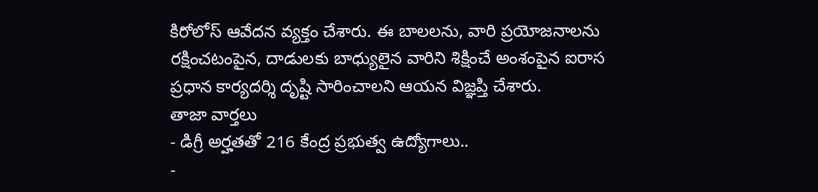కిరోలోస్ ఆవేదన వ్యక్తం చేశారు. ఈ బాలలను, వారి ప్రయోజనాలను రక్షించటంపైన, దాడులకు బాధ్యులైన వారిని శిక్షించే అంశంపైన ఐరాస ప్రధాన కార్యదర్శి దృష్టి సారించాలని ఆయన విజ్ఞప్తి చేశారు.
తాజా వార్తలు
- డిగ్రీ అర్హతతో 216 కేంద్ర ప్రభుత్వ ఉద్యోగాలు..
-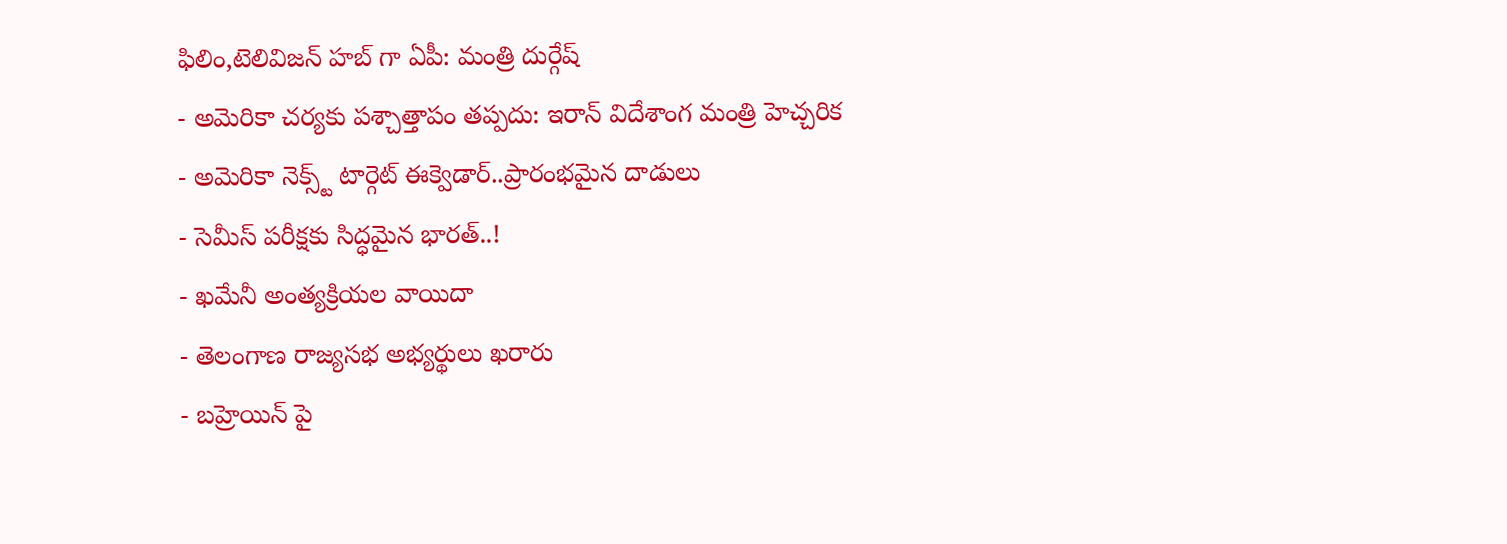ఫిలిం,టెలివిజన్ హబ్ గా ఏపీ: మంత్రి దుర్గేష్
- అమెరికా చర్యకు పశ్చాత్తాపం తప్పదు: ఇరాన్ విదేశాంగ మంత్రి హెచ్చరిక
- అమెరికా నెక్స్ట్ టార్గెట్ ఈక్వెడార్..ప్రారంభమైన దాడులు
- సెమీస్ పరీక్షకు సిద్ధమైన భారత్..!
- ఖమేనీ అంత్యక్రియల వాయిదా
- తెలంగాణ రాజ్యసభ అభ్యర్థులు ఖరారు
- బహ్రెయిన్ పై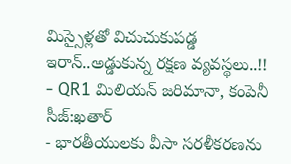మిస్సైళ్లతో విచుచుకుపడ్డ ఇరాన్..అడ్డుకున్న రక్షణ వ్యవస్థలు..!!
- QR1 మిలియన్ జరిమానా, కంపెనీ సీజ్:ఖతార్
- భారతీయులకు వీసా సరళీకరణను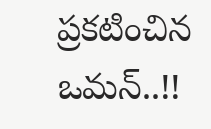ప్రకటించిన ఒమన్..!!